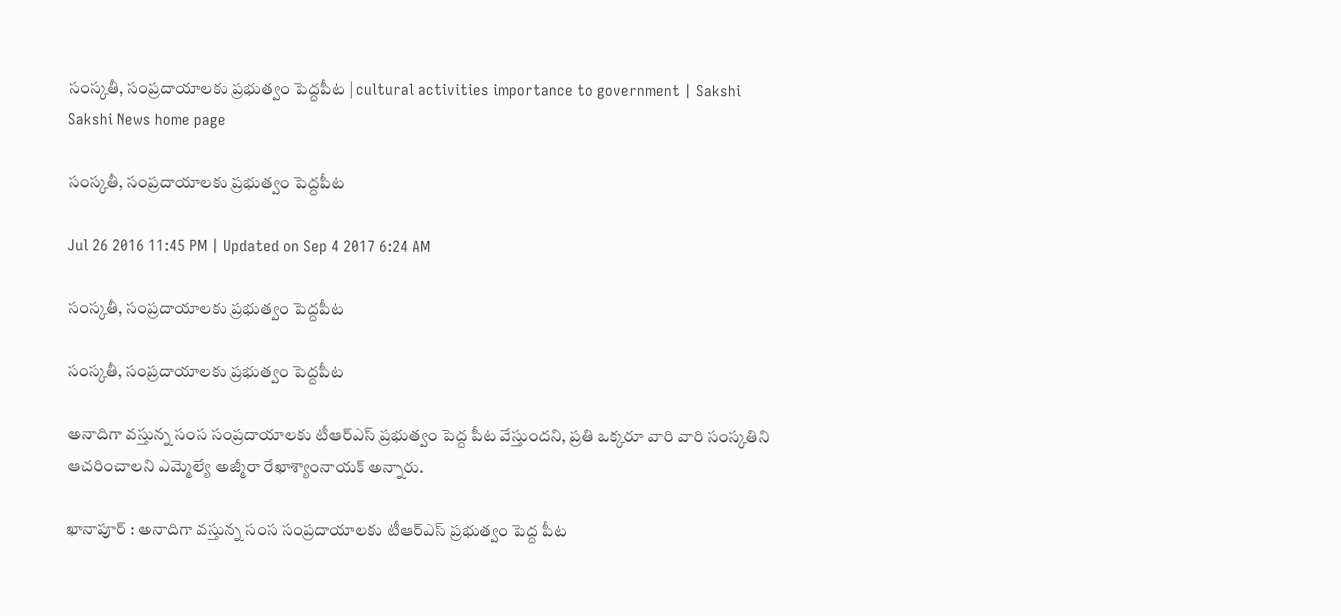సంస్కతీ, సంప్రదాయాలకు ప్రభుత్వం పెద్దపీట | cultural activities importance to government | Sakshi
Sakshi News home page

సంస్కతీ, సంప్రదాయాలకు ప్రభుత్వం పెద్దపీట

Jul 26 2016 11:45 PM | Updated on Sep 4 2017 6:24 AM

సంస్కతీ, సంప్రదాయాలకు ప్రభుత్వం పెద్దపీట

సంస్కతీ, సంప్రదాయాలకు ప్రభుత్వం పెద్దపీట

అనాదిగా వస్తున్న సంస సంప్రదాయాలకు టీఆర్‌ఎస్‌ ప్రభుత్వం పెద్ద పీట వేస్తుందని, ప్రతి ఒక్కరూ వారి వారి సంస్కతిని ఆచరించాలని ఎమ్మెల్యే అజ్మీరా రేఖాశ్యాంనాయక్‌ అన్నారు.

ఖానాపూర్‌ : అనాదిగా వస్తున్న సంస సంప్రదాయాలకు టీఆర్‌ఎస్‌ ప్రభుత్వం పెద్ద పీట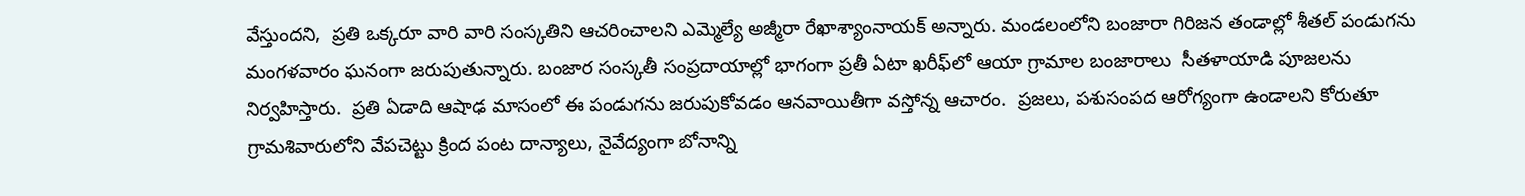వేస్తుందని,  ప్రతి ఒక్కరూ వారి వారి సంస్కతిని ఆచరించాలని ఎమ్మెల్యే అజ్మీరా రేఖాశ్యాంనాయక్‌ అన్నారు. మండలంలోని బంజారా గిరిజన తండాల్లో శీతల్‌ పండుగను మంగళవారం ఘనంగా జరుపుతున్నారు. బంజార సంస్కతీ సంప్రదాయాల్లో భాగంగా ప్రతీ ఏటా ఖరీఫ్‌లో ఆయా గ్రామాల బంజారాలు  సీతళాయాడి పూజలను నిర్వహిస్తారు.  ప్రతి ఏడాది ఆషాఢ మాసంలో ఈ పండుగను జరుపుకోవడం ఆనవాయితీగా వస్తోన్న ఆచారం.  ప్రజలు, పశుసంపద ఆరోగ్యంగా ఉండాలని కోరుతూ గ్రామశివారులోని వేపచెట్టు క్రింద పంట దాన్యాలు, నైవేద్యంగా బోనాన్ని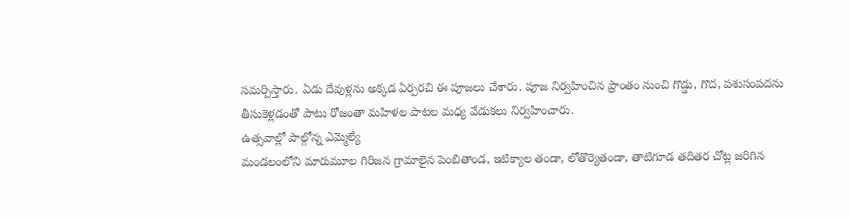సమర్పిస్తారు. ఏడు దేవుళ్లను అక్కడ ఏర్పరచి ఈ పూజలు చేశారు. పూజ నిర్వహించిన ప్రాంతం నుంచి గొడ్డు, గొద, పశుసంపదను తీసుకెళ్లడంతో పాటు రోజంతా మహిళల పాటల మధ్య వేడుకలు నిర్వహించారు.
ఉత్సవాల్లో పాల్గోన్న ఎమ్మెల్యే
మండలంలోని మారుమూల గిరిజన గ్రామాలైన పెంబితాండ, ఇటిక్యాల తండా, లోతొర్యెతండా, తాటిగూడ తదితర చోట్ల జరిగిన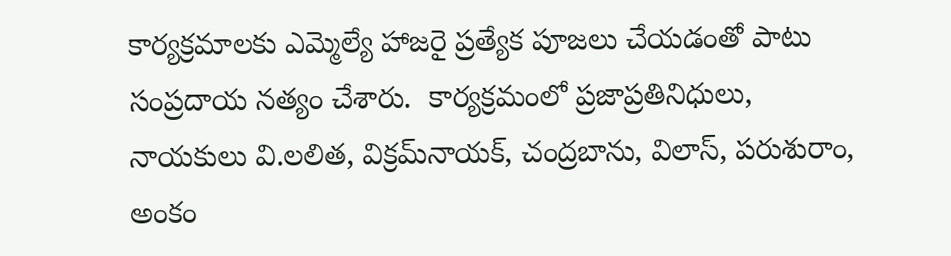కార్యక్రమాలకు ఎమ్మెల్యే హాజరై ప్రత్యేక పూజలు చేయడంతో పాటు సంప్రదాయ నత్యం చేశారు.  కార్యక్రమంలో ప్రజాప్రతినిధులు, నాయకులు వి.లలిత, విక్రమ్‌నాయక్, చంద్రబాను, విలాస్, పరుశురాం, అంకం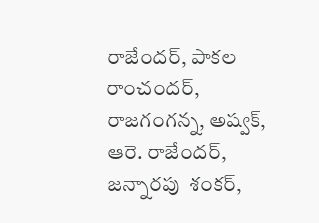రాజేందర్, పాకల రాంచందర్, రాజగంగన్న, అష్వక్, ఆరె. రాజేందర్, జన్నారపు  శంకర్,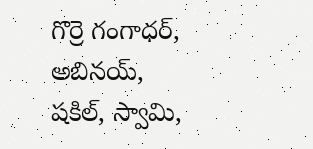గొర్రె గంగాధర్, అబినయ్, షకిల్, స్వామి,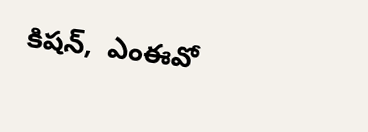కిషన్,  ఎంఈవో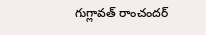గుగ్లావత్‌ రాంచందర్‌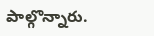పాల్గొన్నారు.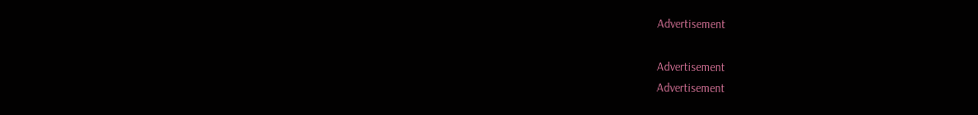Advertisement

Advertisement
Advertisement